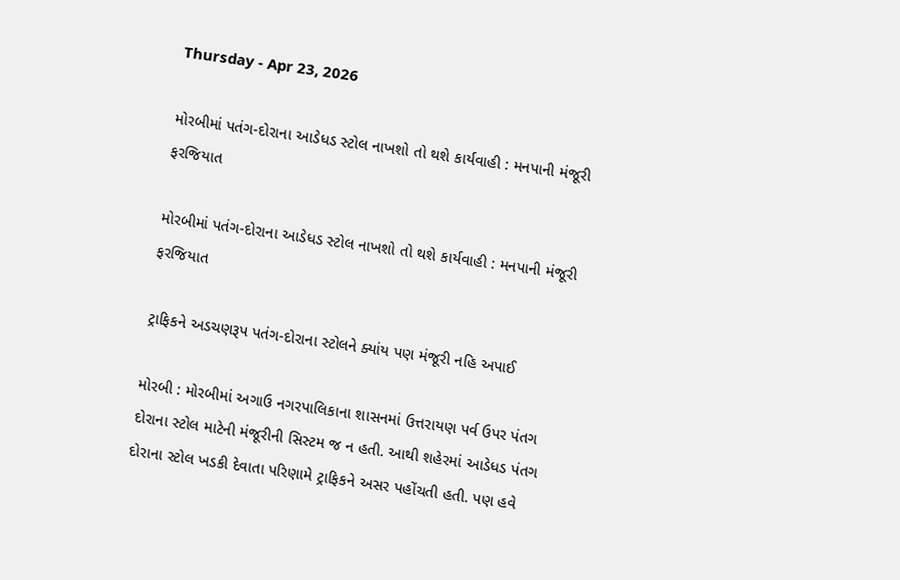Thursday - Apr 23, 2026

મોરબીમાં પતંગ-દોરાના આડેધડ સ્ટોલ નાખશો તો થશે કાર્યવાહી : મનપાની મંજૂરી ફરજિયાત

મોરબીમાં પતંગ-દોરાના આડેધડ સ્ટોલ નાખશો તો થશે કાર્યવાહી : મનપાની મંજૂરી ફરજિયાત

ટ્રાફિકને અડચણરૂપ પતંગ-દોરાના સ્ટોલને ક્યાંય પણ મંજૂરી નહિ અપાઈ

મોરબી : મોરબીમાં અગાઉ નગરપાલિકાના શાસનમાં ઉત્તરાયણ પર્વ ઉપર પંતગ દોરાના સ્ટોલ માટેની મંજૂરીની સિસ્ટમ જ ન હતી. આથી શહેરમાં આડેધડ પંતગ દોરાના સ્ટોલ ખડકી દેવાતા પરિણામે ટ્રાફિકને અસર પહોંચતી હતી. પણ હવે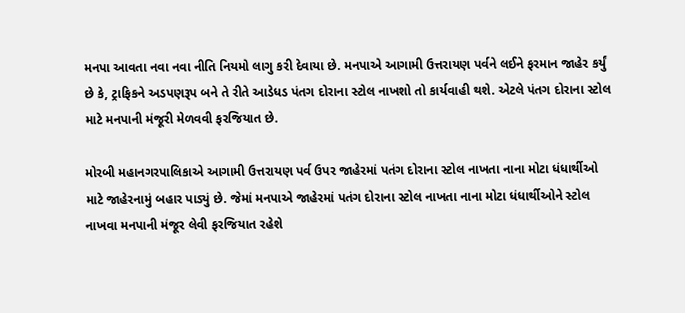મનપા આવતા નવા નવા નીતિ નિયમો લાગુ કરી દેવાયા છે. મનપાએ આગામી ઉત્તરાયણ પર્વને લઈને ફરમાન જાહેર કર્યું છે કે, ટ્રાફિકને અડપણરૂપ બને તે રીતે આડેધડ પંતગ દોરાના સ્ટોલ નાખશો તો કાર્યવાહી થશે. એટલે પંતગ દોરાના સ્ટોલ માટે મનપાની મંજૂરી મેળવવી ફરજિયાત છે.

મોરબી મહાનગરપાલિકાએ આગામી ઉત્તરાયણ પર્વ ઉપર જાહેરમાં પતંગ દોરાના સ્ટોલ નાખતા નાના મોટા ધંધાર્થીઓ માટે જાહેરનામું બહાર પાડ્યું છે. જેમાં મનપાએ જાહેરમાં પતંગ દોરાના સ્ટોલ નાખતા નાના મોટા ધંધાર્થીઓને સ્ટોલ નાખવા મનપાની મંજૂર લેવી ફરજિયાત રહેશે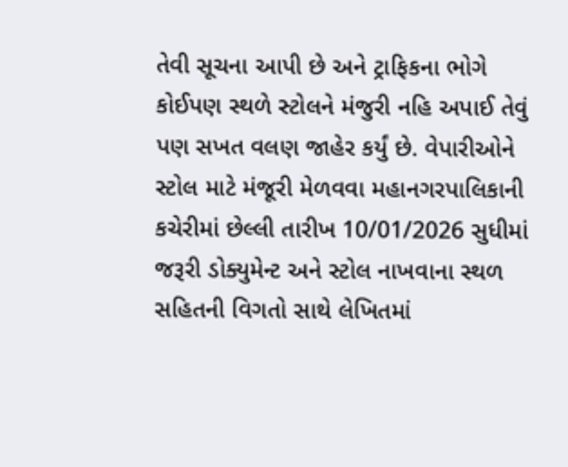તેવી સૂચના આપી છે અને ટ્રાફિકના ભોગે કોઈપણ સ્થળે સ્ટોલને મંજુરી નહિ અપાઈ તેવું પણ સખત વલણ જાહેર કર્યું છે. વેપારીઓને સ્ટોલ માટે મંજૂરી મેળવવા મહાનગરપાલિકાની કચેરીમાં છેલ્લી તારીખ 10/01/2026 સુધીમાં જરૂરી ડોક્યુમેન્ટ અને સ્ટોલ નાખવાના સ્થળ સહિતની વિગતો સાથે લેખિતમાં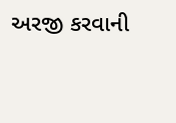અરજી કરવાની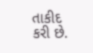તાકીદ કરી છે.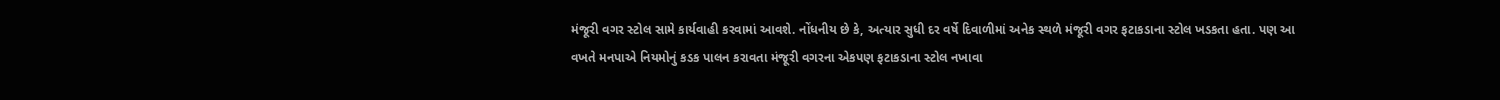મંજૂરી વગર સ્ટોલ સામે કાર્યવાહી કરવામાં આવશે. નોંધનીય છે કે, અત્યાર સુધી દર વર્ષે દિવાળીમાં અનેક સ્થળે મંજૂરી વગર ફટાકડાના સ્ટોલ ખડકતા હતા. પણ આ વખતે મનપાએ નિયમોનું કડક પાલન કરાવતા મંજૂરી વગરના એકપણ ફટાકડાના સ્ટોલ નખાવા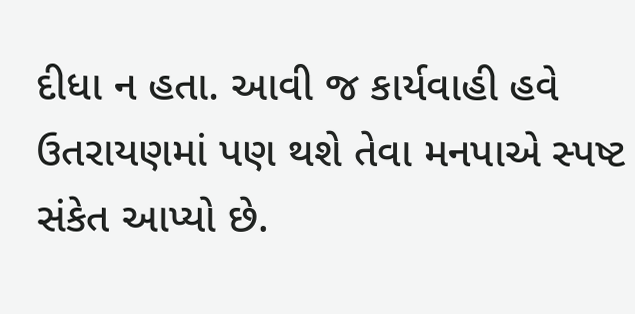દીધા ન હતા. આવી જ કાર્યવાહી હવે ઉતરાયણમાં પણ થશે તેવા મનપાએ સ્પષ્ટ સંકેત આપ્યો છે.